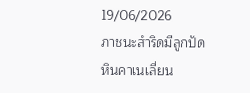19/06/2026
ภาชนะสำริดมีลูกปัดหินคาเนเลี่ยน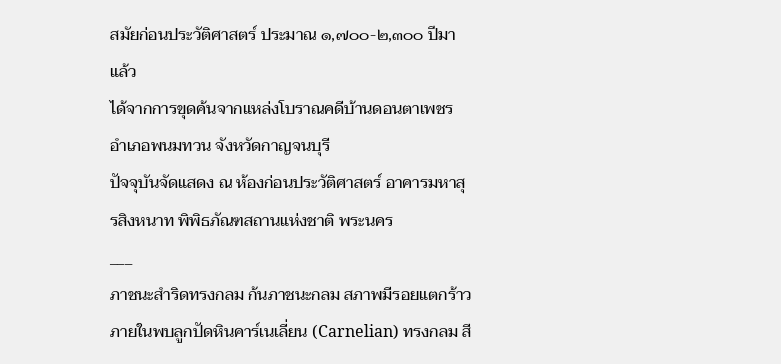สมัยก่อนประวัติศาสตร์ ประมาณ ๑,๗๐๐-๒,๓๐๐ ปีมาแล้ว
ได้จากการขุดค้นจากแหล่งโบราณคดีบ้านดอนตาเพชร อำเภอพนมทวน จังหวัดกาญจนบุรี
ปัจจุบันจัดแสดง ณ ห้องก่อนประวัติศาสตร์ อาคารมหาสุรสิงหนาท พิพิธภัณฑสถานแห่งชาติ พระนคร
___
ภาชนะสำริดทรงกลม ก้นภาชนะกลม สภาพมีรอยแตกร้าว ภายในพบลูกปัดหินคาร์เนเลี่ยน (Carnelian) ทรงกลม สี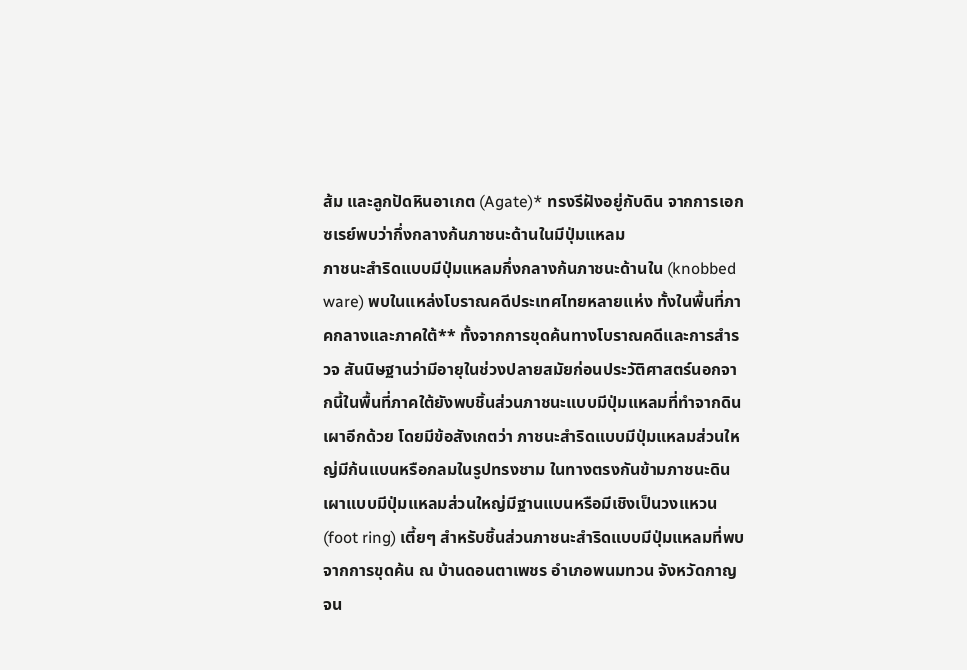ส้ม และลูกปัดหินอาเกต (Agate)* ทรงรีฝังอยู่กับดิน จากการเอกซเรย์พบว่ากึ่งกลางก้นภาชนะด้านในมีปุ่มแหลม
ภาชนะสำริดแบบมีปุ่มแหลมกึ่งกลางก้นภาชนะด้านใน (knobbed ware) พบในแหล่งโบราณคดีประเทศไทยหลายแห่ง ทั้งในพื้นที่ภาคกลางและภาคใต้** ทั้งจากการขุดค้นทางโบราณคดีและการสำรวจ สันนิษฐานว่ามีอายุในช่วงปลายสมัยก่อนประวัติศาสตร์นอกจากนี้ในพื้นที่ภาคใต้ยังพบชิ้นส่วนภาชนะแบบมีปุ่มแหลมที่ทำจากดินเผาอีกด้วย โดยมีข้อสังเกตว่า ภาชนะสำริดแบบมีปุ่มแหลมส่วนใหญ่มีก้นแบนหรือกลมในรูปทรงชาม ในทางตรงกันข้ามภาชนะดินเผาแบบมีปุ่มแหลมส่วนใหญ่มีฐานแบนหรือมีเชิงเป็นวงแหวน (foot ring) เตี้ยๆ สำหรับชิ้นส่วนภาชนะสำริดแบบมีปุ่มแหลมที่พบจากการขุดค้น ณ บ้านดอนตาเพชร อำเภอพนมทวน จังหวัดกาญจน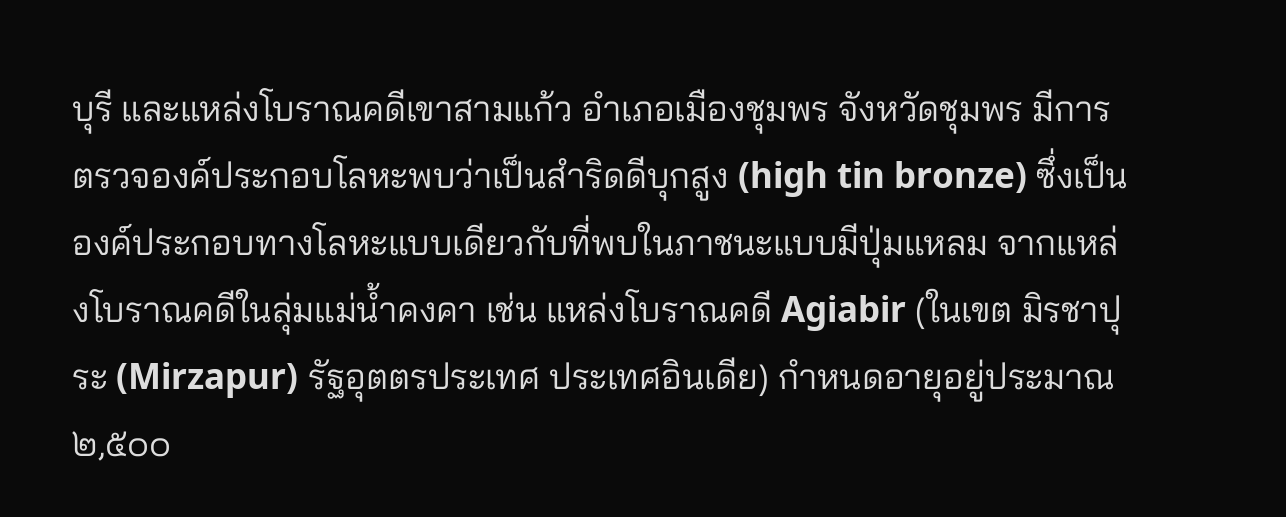บุรี และแหล่งโบราณคดีเขาสามแก้ว อำเภอเมืองชุมพร จังหวัดชุมพร มีการตรวจองค์ประกอบโลหะพบว่าเป็นสำริดดีบุกสูง (high tin bronze) ซึ่งเป็นองค์ประกอบทางโลหะแบบเดียวกับที่พบในภาชนะแบบมีปุ่มแหลม จากแหล่งโบราณคดีในลุ่มแม่น้ำคงคา เช่น แหล่งโบราณคดี Agiabir (ในเขต มิรชาปุระ (Mirzapur) รัฐอุตตรประเทศ ประเทศอินเดีย) กำหนดอายุอยู่ประมาณ ๒,๕๐๐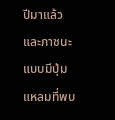ปีมาแล้ว และภาชนะแบบมีปุ่มแหลมที่พบ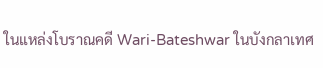ในแหล่งโบราณคดี Wari-Bateshwar ในบังกลาเทศ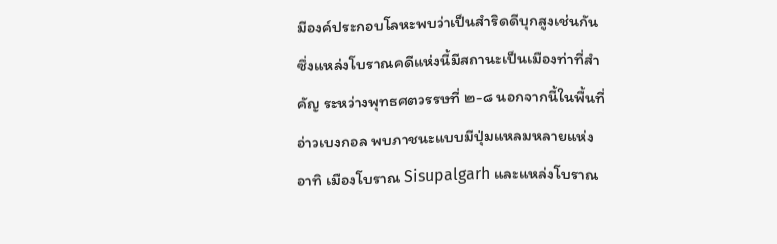มีองค์ประกอบโลหะพบว่าเป็นสำริดดีบุกสูงเช่นกัน ซึ่งแหล่งโบราณคดีแห่งนี้มีสถานะเป็นเมืองท่าที่สำคัญ ระหว่างพุทธศตวรรษที่ ๒-๘ นอกจากนี้ในพื้นที่อ่าวเบงกอล พบภาชนะแบบมีปุ่มแหลมหลายแห่ง อาทิ เมืองโบราณ Sisupalgarh และแหล่งโบราณ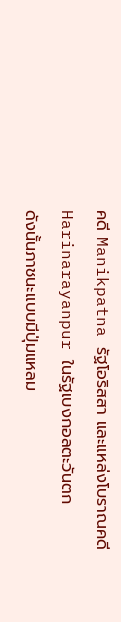คดี Manikpatna รัฐโอริสสา และแหล่งโบราณคดี Harinarayanpur ในรัฐเบงกอลตะวันตก
ดังนั้นภาชนะแบบมีปุ่มแหลม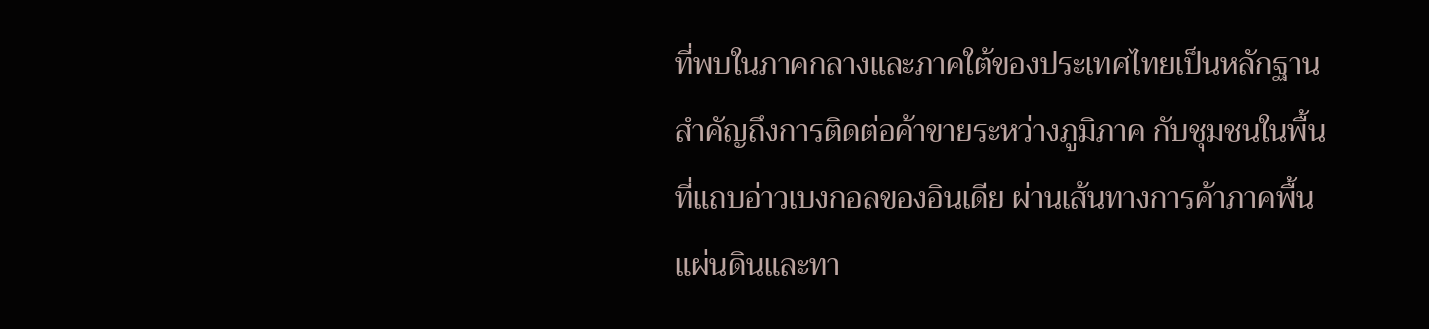ที่พบในภาคกลางและภาคใต้ของประเทศไทยเป็นหลักฐานสำคัญถึงการติดต่อค้าขายระหว่างภูมิภาค กับชุมชนในพื้นที่แถบอ่าวเบงกอลของอินเดีย ผ่านเส้นทางการค้าภาคพื้นแผ่นดินและทา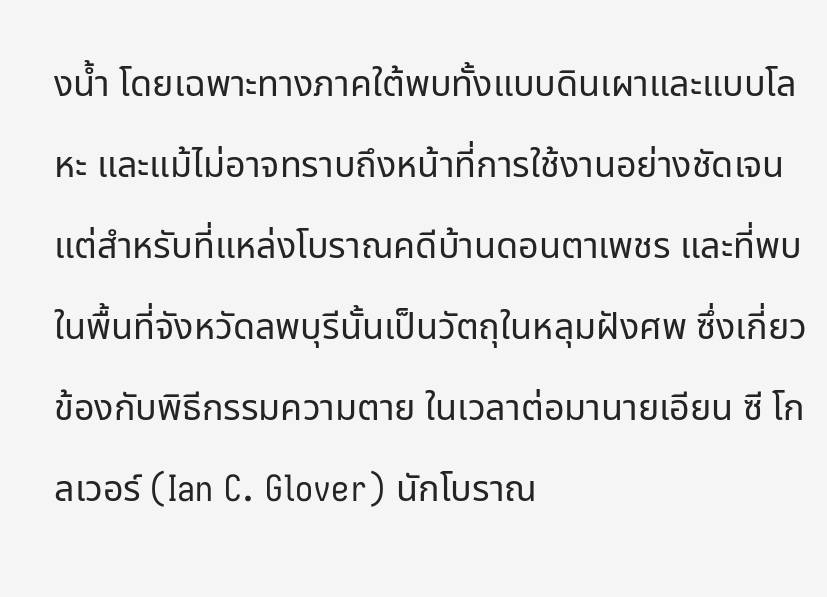งน้ำ โดยเฉพาะทางภาคใต้พบทั้งแบบดินเผาและแบบโลหะ และแม้ไม่อาจทราบถึงหน้าที่การใช้งานอย่างชัดเจน แต่สำหรับที่แหล่งโบราณคดีบ้านดอนตาเพชร และที่พบในพื้นที่จังหวัดลพบุรีนั้นเป็นวัตถุในหลุมฝังศพ ซึ่งเกี่ยวข้องกับพิธีกรรมความตาย ในเวลาต่อมานายเอียน ซี โกลเวอร์ (Ian C. Glover) นักโบราณ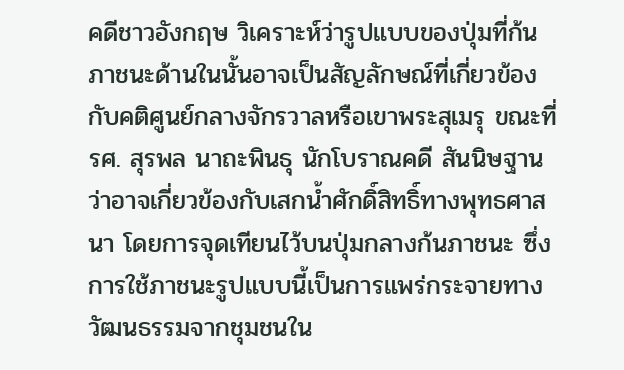คดีชาวอังกฤษ วิเคราะห์ว่ารูปแบบของปุ่มที่ก้นภาชนะด้านในนั้นอาจเป็นสัญลักษณ์ที่เกี่ยวข้องกับคติศูนย์กลางจักรวาลหรือเขาพระสุเมรุ ขณะที่ รศ. สุรพล นาถะพินธุ นักโบราณคดี สันนิษฐานว่าอาจเกี่ยวข้องกับเสกน้ำศักดิ์สิทธิ์ทางพุทธศาสนา โดยการจุดเทียนไว้บนปุ่มกลางก้นภาชนะ ซึ่งการใช้ภาชนะรูปแบบนี้เป็นการแพร่กระจายทางวัฒนธรรมจากชุมชนใน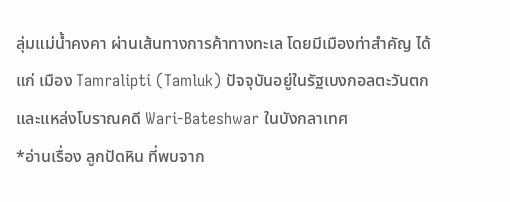ลุ่มแม่น้ำคงคา ผ่านเส้นทางการค้าทางทะเล โดยมีเมืองท่าสำคัญ ได้แก่ เมือง Tamralipti (Tamluk) ปัจจุบันอยู่ในรัฐเบงกอลตะวันตก และแหล่งโบราณคดี Wari-Bateshwar ในบังกลาเทศ
*อ่านเรื่อง ลูกปัดหิน ที่พบจาก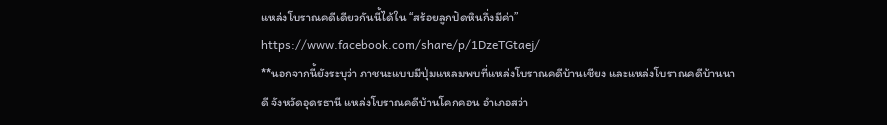แหล่งโบราณคดีเดียวกันนี้ได้ใน “สร้อยลูกปัดหินกึ่งมีค่า” https://www.facebook.com/share/p/1DzeTGtaej/
**นอกจากนี้ยังระบุว่า ภาชนะแบบมีปุ่มแหลมพบที่แหล่งโบราณคดีบ้านเชียง และแหล่งโบราณคดีบ้านนาดี จังหวัดอุดรธานี แหล่งโบราณคดีบ้านโคกคอน อำเภอสว่า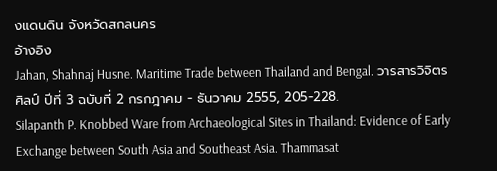งแดนดิน จังหวัดสกลนคร
อ้างอิง
Jahan, Shahnaj Husne. Maritime Trade between Thailand and Bengal. วารสารวิจิตรศิลป์ ปีที่ 3 ฉบับที่ 2 กรกฎาคม - ธันวาคม 2555, 205-228.
Silapanth P. Knobbed Ware from Archaeological Sites in Thailand: Evidence of Early Exchange between South Asia and Southeast Asia. Thammasat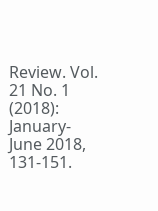Review. Vol. 21 No. 1 (2018): January-June 2018, 131-151.